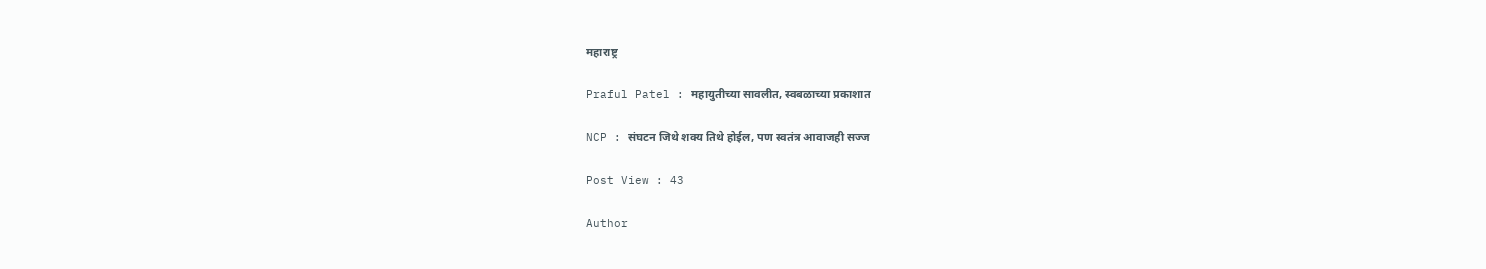महाराष्ट्र

Praful Patel : महायुतीच्या सावलीत, स्वबळाच्या प्रकाशात

NCP : संघटन जिथे शक्य तिथे होईल, पण स्वतंत्र आवाजही सज्ज

Post View : 43

Author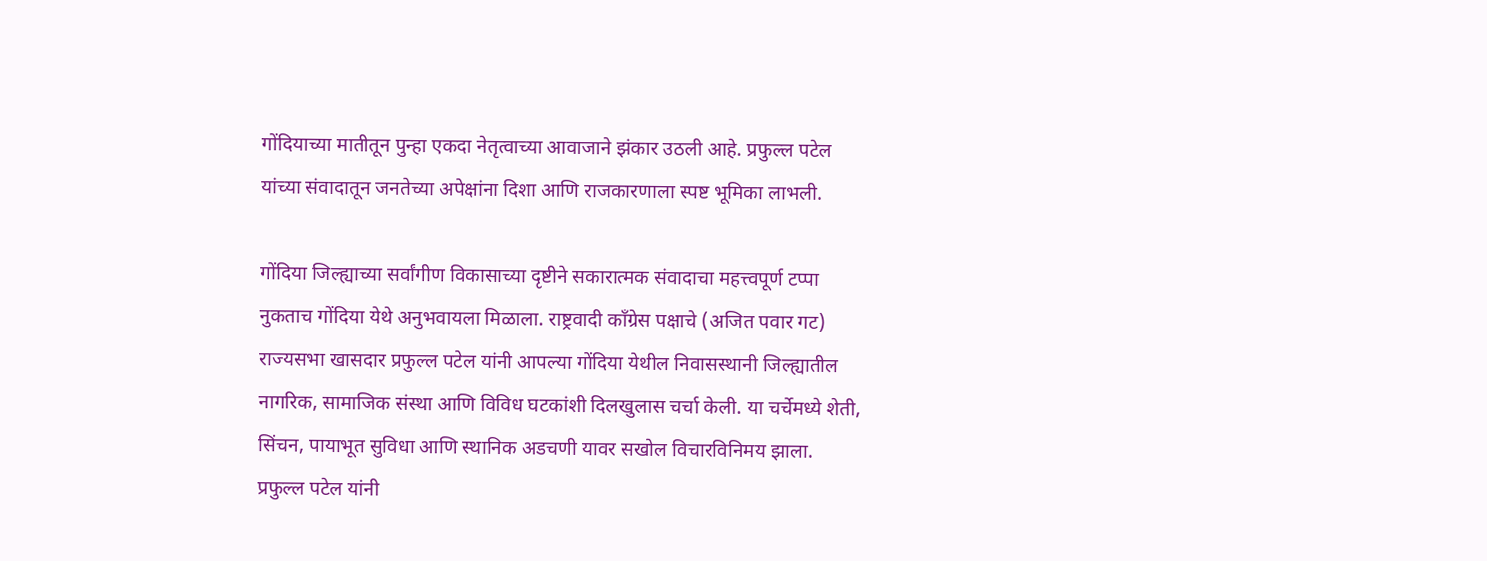गोंदियाच्या मातीतून पुन्हा एकदा नेतृत्वाच्या आवाजाने झंकार उठली आहे. प्रफुल्ल पटेल यांच्या संवादातून जनतेच्या अपेक्षांना दिशा आणि राजकारणाला स्पष्ट भूमिका लाभली.

गोंदिया जिल्ह्याच्या सर्वांगीण विकासाच्या दृष्टीने सकारात्मक संवादाचा महत्त्वपूर्ण टप्पा नुकताच गोंदिया येथे अनुभवायला मिळाला. राष्ट्रवादी काँग्रेस पक्षाचे (अजित पवार गट) राज्यसभा खासदार प्रफुल्ल पटेल यांनी आपल्या गोंदिया येथील निवासस्थानी जिल्ह्यातील नागरिक, सामाजिक संस्था आणि विविध घटकांशी दिलखुलास चर्चा केली. या चर्चेमध्ये शेती, सिंचन, पायाभूत सुविधा आणि स्थानिक अडचणी यावर सखोल विचारविनिमय झाला. प्रफुल्ल पटेल यांनी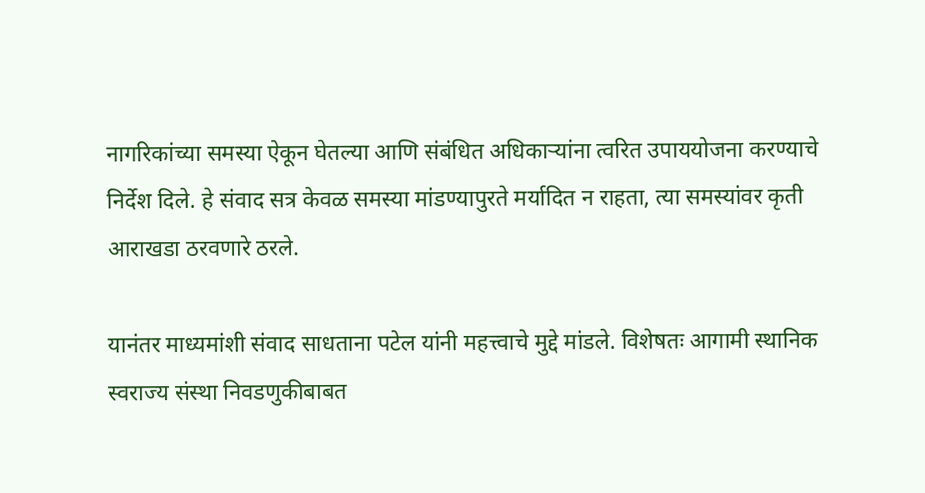नागरिकांच्या समस्या ऐकून घेतल्या आणि संबंधित अधिकाऱ्यांना त्वरित उपाययोजना करण्याचे निर्देश दिले. हे संवाद सत्र केवळ समस्या मांडण्यापुरते मर्यादित न राहता, त्या समस्यांवर कृती आराखडा ठरवणारे ठरले.

यानंतर माध्यमांशी संवाद साधताना पटेल यांनी महत्त्वाचे मुद्दे मांडले. विशेषतः आगामी स्थानिक स्वराज्य संस्था निवडणुकीबाबत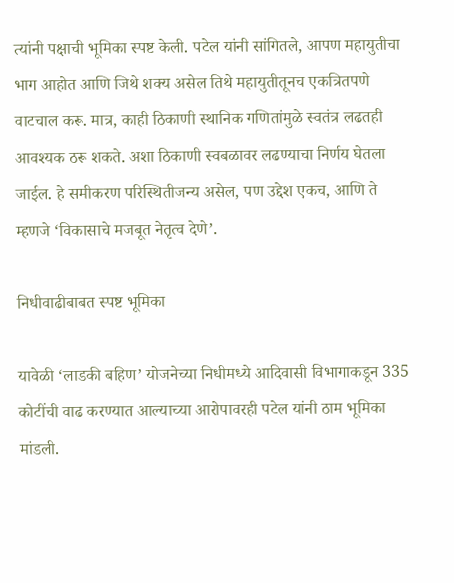त्यांनी पक्षाची भूमिका स्पष्ट केली. पटेल यांनी सांगितले, आपण महायुतीचा भाग आहोत आणि जिथे शक्य असेल तिथे महायुतीतूनच एकत्रितपणे वाटचाल करू. मात्र, काही ठिकाणी स्थानिक गणितांमुळे स्वतंत्र लढतही आवश्यक ठरू शकते. अशा ठिकाणी स्वबळावर लढण्याचा निर्णय घेतला जाईल. हे समीकरण परिस्थितीजन्य असेल, पण उद्देश एकच, आणि ते म्हणजे ‘विकासाचे मजबूत नेतृत्व देणे’.

निधीवाढीबाबत स्पष्ट भूमिका

यावेळी ‘लाडकी बहिण’ योजनेच्या निधीमध्ये आदिवासी विभागाकडून 335 कोटींची वाढ करण्यात आल्याच्या आरोपावरही पटेल यांनी ठाम भूमिका मांडली.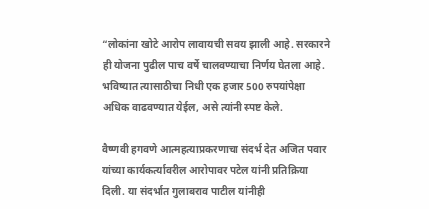“लोकांना खोटे आरोप लावायची सवय झाली आहे. सरकारने ही योजना पुढील पाच वर्षे चालवण्याचा निर्णय घेतला आहे. भविष्यात त्यासाठीचा निधी एक हजार 500 रुपयांपेक्षा अधिक वाढवण्यात येईल, असे त्यांनी स्पष्ट केले.

वैष्णवी हगवणे आत्महत्याप्रकरणाचा संदर्भ देत अजित पवार यांच्या कार्यकर्त्यावरील आरोपावर पटेल यांनी प्रतिक्रिया दिली. या संदर्भात गुलाबराव पाटील यांनीही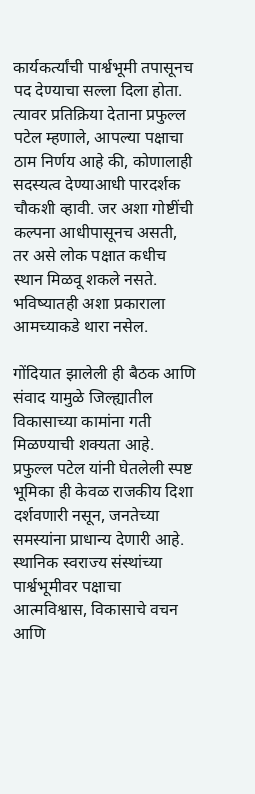कार्यकर्त्यांची पार्श्वभूमी तपासूनच पद देण्याचा सल्ला दिला होता. त्यावर प्रतिक्रिया देताना प्रफुल्ल पटेल म्हणाले, आपल्या पक्षाचा ठाम निर्णय आहे की, कोणालाही सदस्यत्व देण्याआधी पारदर्शक चौकशी व्हावी. जर अशा गोष्टींची कल्पना आधीपासूनच असती, तर असे लोक पक्षात कधीच स्थान मिळवू शकले नसते. भविष्यातही अशा प्रकाराला आमच्याकडे थारा नसेल.

गोंदियात झालेली ही बैठक आणि संवाद यामुळे जिल्ह्यातील विकासाच्या कामांना गती मिळण्याची शक्यता आहे. प्रफुल्ल पटेल यांनी घेतलेली स्पष्ट भूमिका ही केवळ राजकीय दिशा दर्शवणारी नसून, जनतेच्या समस्यांना प्राधान्य देणारी आहे. स्थानिक स्वराज्य संस्थांच्या पार्श्वभूमीवर पक्षाचा आत्मविश्वास, विकासाचे वचन आणि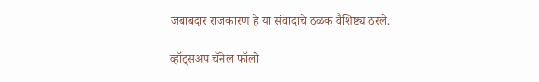जबाबदार राजकारण हे या संवादाचे ठळक वैशिष्ट्य ठरले.

व्हॉट्सअप चॅनेल फॉलो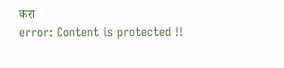करा
error: Content is protected !!